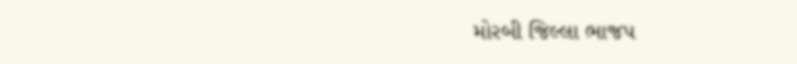મોરબી જિલ્લા ભાજપ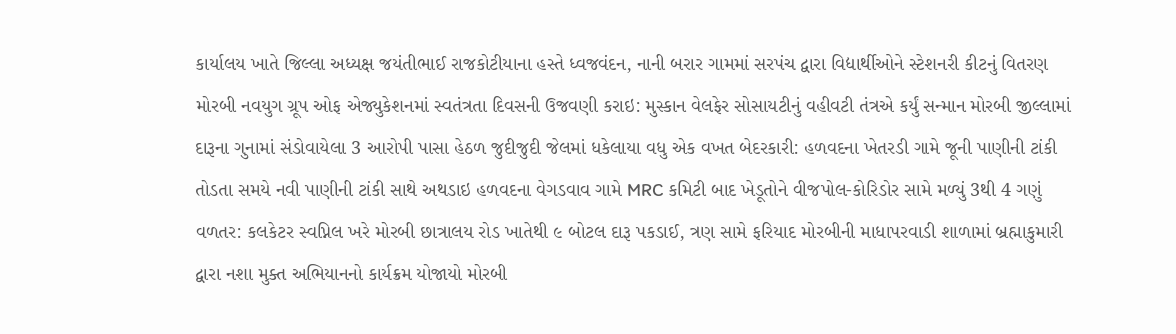કાર્યાલય ખાતે જિલ્લા અધ્યક્ષ જયંતીભાઈ રાજકોટીયાના હસ્તે ધ્વજવંદન, નાની બરાર ગામમાં સરપંચ દ્વારા વિદ્યાર્થીઓને સ્ટેશનરી કીટનું વિતરણ મોરબી નવયુગ ગ્રૂપ ઓફ એજ્યુકેશનમાં સ્વતંત્રતા દિવસની ઉજવણી કરાઇ: મુસ્કાન વેલફેર સોસાયટીનું વહીવટી તંત્રએ કર્યું સન્માન મોરબી જીલ્લામાં દારૂના ગુનામાં સંડોવાયેલા 3 આરોપી પાસા હેઠળ જુદીજુદી જેલમાં ધકેલાયા વધુ એક વખત બેદરકારી: હળવદના ખેતરડી ગામે જૂની પાણીની ટાંકી તોડતા સમયે નવી પાણીની ટાંકી સાથે અથડાઇ હળવદના વેગડવાવ ગામે MRC કમિટી બાદ ખેડૂતોને વીજપોલ-કોરિડોર સામે મળ્યું 3થી 4 ગણું વળતર: કલકેટર સ્વપ્નિલ ખરે મોરબી છાત્રાલય રોડ ખાતેથી ૯ બોટલ દારૂ પકડાઈ, ત્રણ સામે ફરિયાદ મોરબીની માધાપરવાડી શાળામાં બ્રહ્માકુમારી દ્વારા નશા મુક્ત અભિયાનનો કાર્યક્રમ યોજાયો મોરબી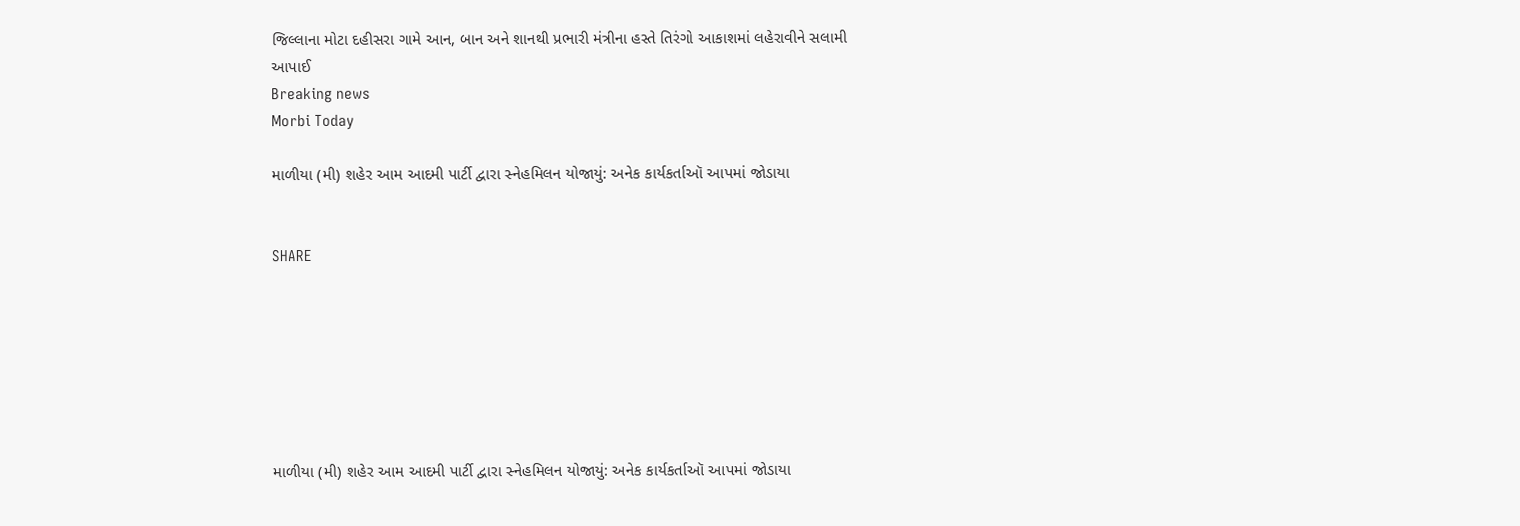જિલ્લાના મોટા દહીસરા ગામે આન, બાન અને શાનથી પ્રભારી મંત્રીના હસ્તે તિરંગો આકાશમાં લહેરાવીને સલામી આપાઈ
Breaking news
Morbi Today

માળીયા (મી) શહેર આમ આદમી પાર્ટી દ્વારા સ્નેહમિલન યોજાયું: અનેક કાર્યકર્તાઑ આપમાં જોડાયા


SHARE







માળીયા (મી) શહેર આમ આદમી પાર્ટી દ્વારા સ્નેહમિલન યોજાયું: અનેક કાર્યકર્તાઑ આપમાં જોડાયા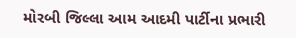મોરબી જિલ્લા આમ આદમી પાર્ટીના પ્રભારી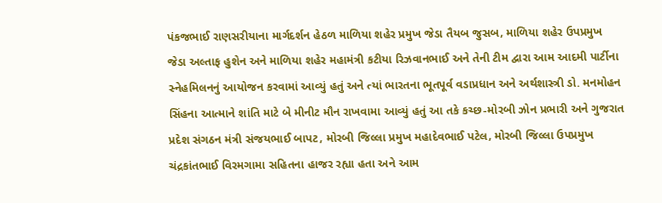પંકજભાઈ રાણસરીયાના માર્ગદર્શન હેઠળ માળિયા શહેર પ્રમુખ જેડા તૈયબ જુસબ, માળિયા શહેર ઉપપ્રમુખ જેડા અલ્તાફ હુશેન અને માળિયા શહેર મહામંત્રી કટીયા રિઝવાનભાઈ અને તેની ટીમ દ્વારા આમ આદમી પાર્ટીના સ્નેહમિલનનું આયોજન કરવામાં આવ્યું હતું અને ત્યાં ભારતના ભૂતપૂર્વ વડાપ્રધાન અને અર્થશાસ્ત્રી ડો. મનમોહન સિંહના આત્માને શાંતિ માટે બે મીનીટ મૌન રાખવામા આવ્યું હતું આ તકે કચ્છ-મોરબી ઝોન પ્રભારી અને ગુજરાત પ્રદેશ સંગઠન મંત્રી સંજયભાઈ બાપટ, મોરબી જિલ્લા પ્રમુખ મહાદેવભાઈ પટેલ, મોરબી જિલ્લા ઉપપ્રમુખ ચંદ્રકાંતભાઈ વિરમગામા સહિતના હાજર રહ્યા હતા અને આમ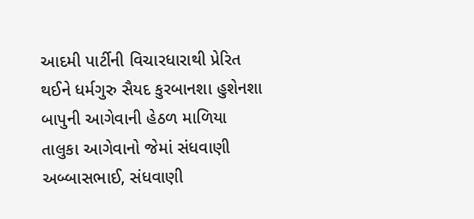આદમી પાર્ટીની વિચારધારાથી પ્રેરિત થઈને ધર્મગુરુ સૈયદ કુરબાનશા હુશેનશા બાપુની આગેવાની હેઠળ માળિયા તાલુકા આગેવાનો જેમાં સંધવાણી અબ્બાસભાઈ, સંધવાણી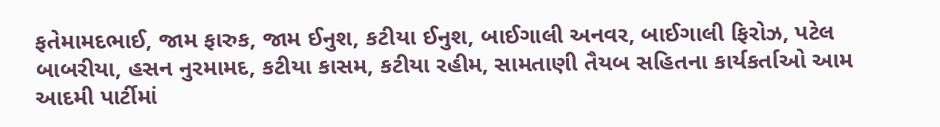ફતેમામદભાઈ, જામ ફારુક, જામ ઈનુશ, કટીયા ઈનુશ, બાઈગાલી અનવર, બાઈગાલી ફિરોઝ, પટેલ બાબરીયા, હસન નુરમામદ, કટીયા કાસમ, કટીયા રહીમ, સામતાણી તૈયબ સહિતના કાર્યકર્તાઓ આમ આદમી પાર્ટીમાં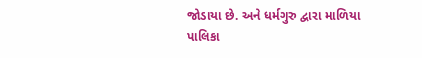જોડાયા છે. અને ધર્મગુરુ દ્વારા માળિયા પાલિકા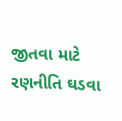જીતવા માટે રણનીતિ ઘડવા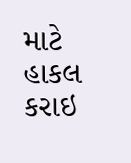માટે હાકલ કરાઇ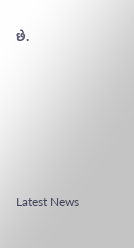છે.






Latest News